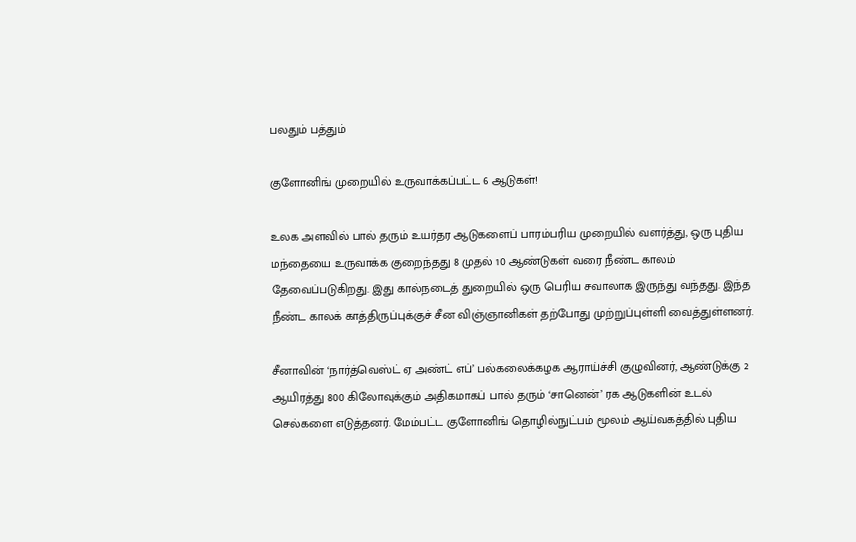பலதும் பத்தும்

குளோனிங் முறையில் உருவாக்கப்பட்ட 6 ஆடுகள்!

உலக அளவில் பால் தரும் உயர்தர ஆடுகளைப் பாரம்பரிய முறையில் வளர்த்து, ஒரு புதிய மந்தையை உருவாக்க குறைந்தது 8 முதல் 10 ஆண்டுகள் வரை நீண்ட காலம் தேவைப்படுகிறது. இது கால்நடைத் துறையில் ஒரு பெரிய சவாலாக இருந்து வந்தது. இந்த நீண்ட காலக் காத்திருப்புக்குச் சீன விஞ்ஞானிகள் தற்போது முற்றுப்புள்ளி வைத்துள்ளனர்.

சீனாவின் ‘நார்த்வெஸ்ட் ஏ அண்ட் எப்’ பல்கலைக்கழக ஆராய்ச்சி குழுவினர், ஆண்டுக்கு 2 ஆயிரத்து 800 கிலோவுக்கும் அதிகமாகப் பால் தரும் ‘சானென்’ ரக ஆடுகளின் உடல் செல்களை எடுத்தனர். மேம்பட்ட குளோனிங் தொழில்நுட்பம் மூலம் ஆய்வகத்தில் புதிய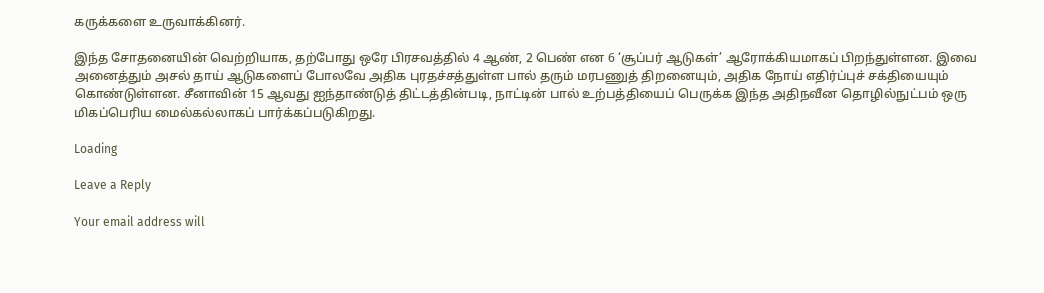கருக்களை உருவாக்கினர்.

இந்த சோதனையின் வெற்றியாக, தற்போது ஒரே பிரசவத்தில் 4 ஆண், 2 பெண் என 6 ‘சூப்பர் ஆடுகள்’ ஆரோக்கியமாகப் பிறந்துள்ளன. இவை அனைத்தும் அசல் தாய் ஆடுகளைப் போலவே அதிக புரதச்சத்துள்ள பால் தரும் மரபணுத் திறனையும், அதிக நோய் எதிர்ப்புச் சக்தியையும் கொண்டுள்ளன. சீனாவின் 15 ஆவது ஐந்தாண்டுத் திட்டத்தின்படி, நாட்டின் பால் உற்பத்தியைப் பெருக்க இந்த அதிநவீன தொழில்நுட்பம் ஒரு மிகப்பெரிய மைல்கல்லாகப் பார்க்கப்படுகிறது.

Loading

Leave a Reply

Your email address will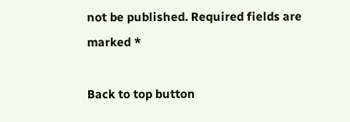not be published. Required fields are marked *

Back to top button